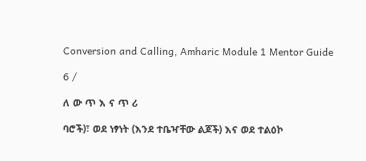Conversion and Calling, Amharic Module 1 Mentor Guide

6 /

ለ ው ጥ እ ና ጥ ሪ

ባሮች)፣ ወደ ነፃነት (እንደ ተቤዣቸው ልጆች) እና ወደ ተልዕኮ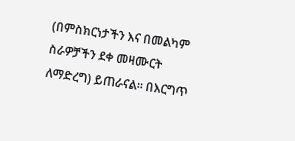(በምስክርነታችን እና በመልካም ስራዎቻችን ደቀ መዛሙርት ለማድረግ) ይጠራናል። በእርግጥ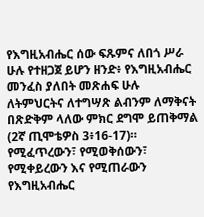የእግዚአብሔር ሰው ፍጹምና ለበጎ ሥራ ሁሉ የተዘጋጀ ይሆን ዘንድ፥ የእግዚአብሔር መንፈስ ያለበት መጽሐፍ ሁሉ ለትምህርትና ለተግሣጽ ልብንም ለማቅናት በጽድቅም ላለው ምክር ደግሞ ይጠቅማል (2ኛ ጢሞቴዎስ 3፥16-17)። የሚፈጥረውን፣ የሚወቅሰውን፣ የሚቀይረውን እና የሚጠራውን የእግዚአብሔር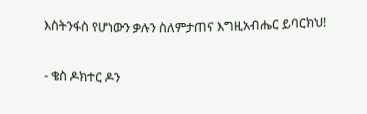እስትንፋስ የሆነውን ቃሉን ስለምታጠና እግዚአብሔር ይባርክህ!

- ቄስ ዶክተር ዶን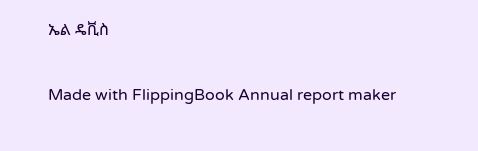ኤል ዴቪስ

Made with FlippingBook Annual report maker